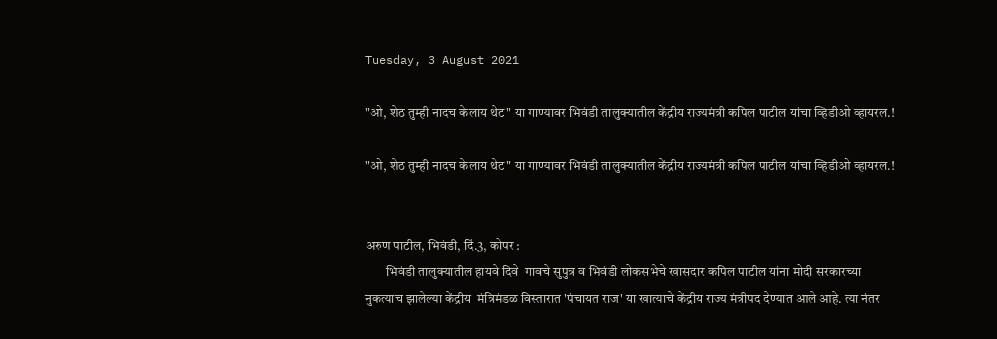Tuesday, 3 August 2021

"ओ, शेठ तुम्ही नादच केलाय थेट" या गाण्यावर भिवंडी तालुक्यातील केंद्रीय राज्यमंत्री कपिल पाटील यांचा व्हिडीओ व्हायरल.!

"ओ, शेठ तुम्ही नादच केलाय थेट" या गाण्यावर भिवंडी तालुक्यातील केंद्रीय राज्यमंत्री कपिल पाटील यांचा व्हिडीओ व्हायरल.!


अरुण पाटील, भिवंडी, दिं.3, कोपर :
        भिवंडी तालुक्यातील हायवे दिवे  गावचे सुपुत्र व भिवंडी लोकसभेचे खासदार कपिल पाटील यांना मोदी सरकारच्या नुकत्याच झालेल्या केंद्रीय  मंत्रिमंडळ विस्तारात 'पंचायत राज' या खात्याचे केंद्रीय राज्य मंत्रीपद देण्यात आले आहे. त्या नंतर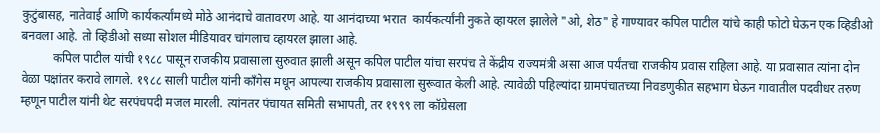कुटुंबासह, नातेवाई आणि कार्यकर्त्यांमध्ये मोठे आनंदाचे वातावरण आहे. या आनंदाच्या भरात  कार्यकर्त्यांनी नुकते व्हायरल झालेले "ओ, शेठ" हे गाण्यावर कपिल पाटील यांचे काही फोटो घेऊन एक व्हिडीओ बनवला आहे. तो व्हिडीओ सध्या सोशल मीडियावर चांगलाच व्हायरल झाला आहे.
          कपिल पाटील यांची १९८८ पासून राजकीय प्रवासाला सुरुवात झाली असून कपिल पाटील यांचा सरपंच ते केंद्रीय राज्यमंत्री असा आज पर्यंतचा राजकीय प्रवास राहिला आहे. या प्रवासात त्यांना दोन वेळा पक्षांतर करावे लागले. १९८८ साली पाटील यांनी काँगेस मधून आपल्या राजकीय प्रवासाला सुरूवात केली आहे. त्यावेळी पहिल्यांदा ग्रामपंचातच्या निवडणुकीत सहभाग घेऊन गावातील पदवीधर तरुण म्हणून पाटील यांनी थेट सरपंचपदी मजल मारली. त्यांनतर पंचायत समिती सभापती, तर १९९९ ला कॉग्रेसला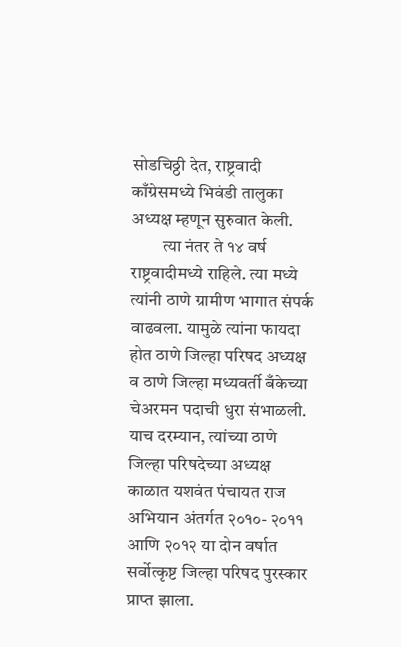सोडचिठ्ठी देत, राष्ट्रवादी काँग्रेसमध्ये भिवंडी तालुका अध्यक्ष म्हणून सुरुवात केली.
         त्या नंतर ते १४ वर्ष राष्ट्रवादीमध्ये राहिले. त्या मध्ये त्यांनी ठाणे ग्रामीण भागात संपर्क वाढवला. यामुळे त्यांना फायदा होत ठाणे जिल्हा परिषद अध्यक्ष व ठाणे जिल्हा मध्यवर्ती बँकेच्या चेअरमन पदाची धुरा संभाळली. याच दरम्यान, त्यांच्या ठाणे जिल्हा परिषदेच्या अध्यक्ष काळात यशवंत पंचायत राज अभियान अंतर्गत २०१०- २०११ आणि २०१२ या दोन वर्षात सर्वोत्कृष्ट जिल्हा परिषद पुरस्कार प्राप्त झाला.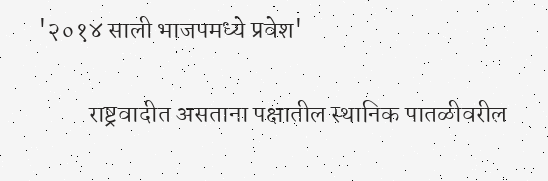'२०१४ साली भाजपमध्ये प्रवेश'

          राष्ट्रवादीत असताना पक्षातील स्थानिक पातळीवरील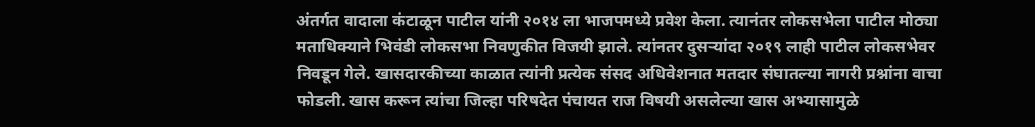अंतर्गत वादाला कंटाळून पाटील यांनी २०१४ ला भाजपमध्ये प्रवेश केला. त्यानंतर लोकसभेला पाटील मोठ्या मताधिक्याने भिवंडी लोकसभा निवणुकीत विजयी झाले. त्यांनतर दुसऱ्यांदा २०१९ लाही पाटील लोकसभेवर निवडून गेले. खासदारकीच्या काळात त्यांनी प्रत्येक संसद अधिवेशनात मतदार संघातल्या नागरी प्रश्नांना वाचा फोडली. खास करून त्यांचा जिल्हा परिषदेत पंचायत राज विषयी असलेल्या खास अभ्यासामुळे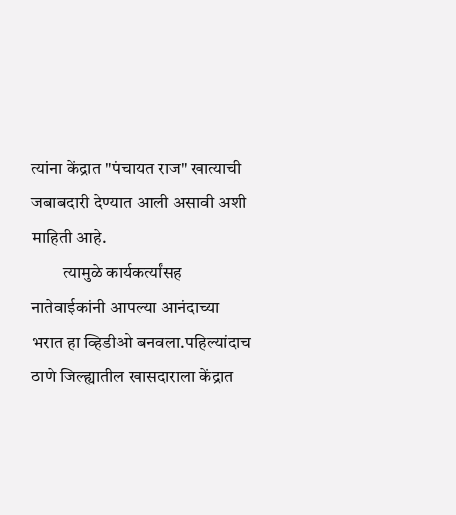त्यांना केंद्रात "पंचायत राज" खात्याची जबाबदारी देण्यात आली असावी अशी माहिती आहे.
         त्यामुळे कार्यकर्त्यांसह नातेवाईकांनी आपल्या आनंदाच्या भरात हा व्हिडीओ बनवला.पहिल्यांदाच ठाणे जिल्ह्यातील खासदाराला केंद्रात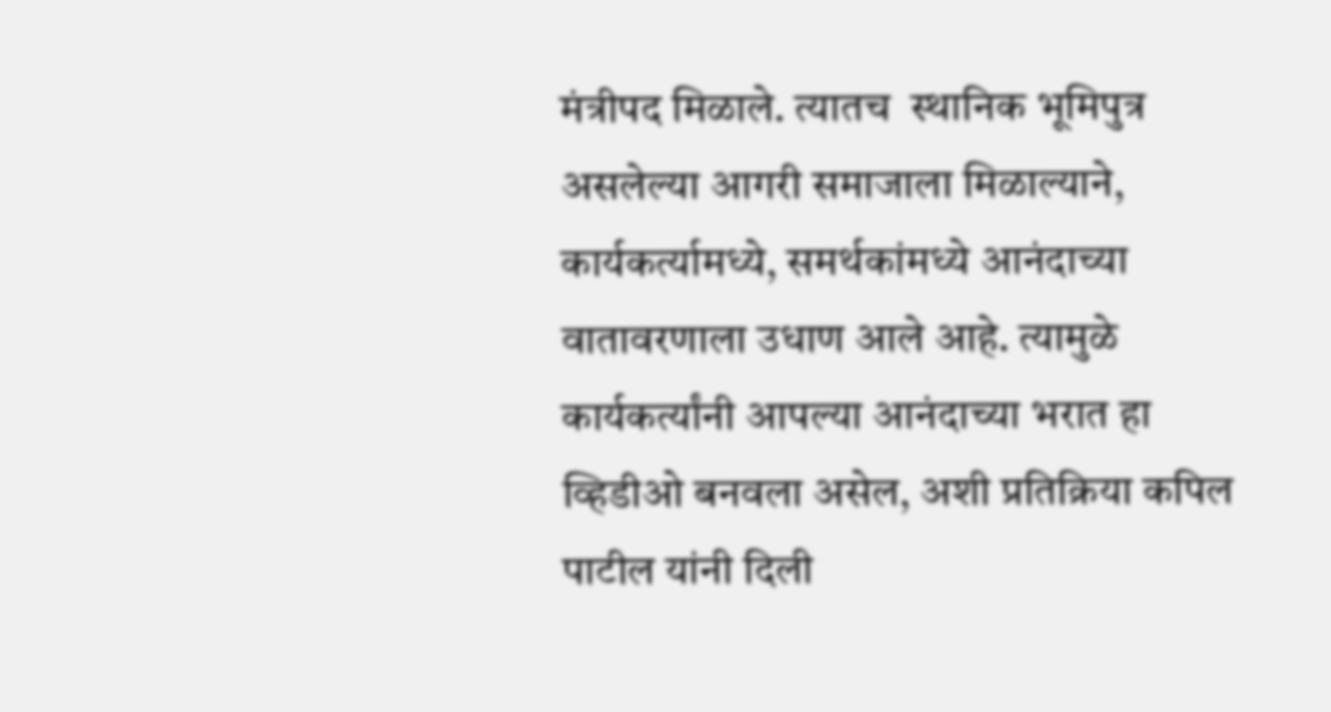मंत्रीपद मिळाले. त्यातच  स्थानिक भूमिपुत्र असलेल्या आगरी समाजाला मिळाल्याने, कार्यकर्त्यामध्ये, समर्थकांमध्ये आनंदाच्या  वातावरणाला उधाण आले आहे. त्यामुळे कार्यकर्त्यांनी आपल्या आनंदाच्या भरात हा व्हिडीओ बनवला असेल, अशी प्रतिक्रिया कपिल पाटील यांनी दिली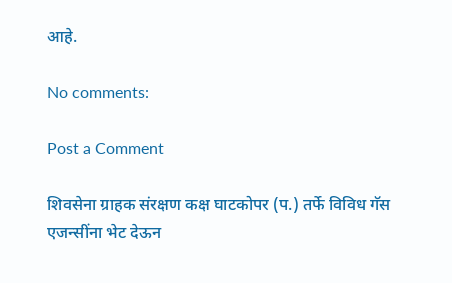आहे.

No comments:

Post a Comment

शिवसेना ग्राहक संरक्षण कक्ष घाटकोपर (प.) तर्फे विविध गॅस एजन्सींना भेट देऊन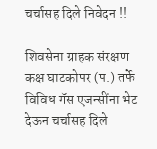चर्चासह दिले निवेदन !!

शिवसेना ग्राहक संरक्षण कक्ष घाटकोपर (प.) तर्फे  विविध गॅस एजन्सींना भेट देऊन चर्चासह दिले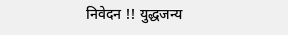निवेदन !! युद्धजन्य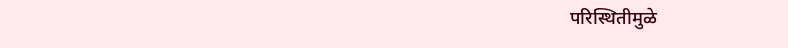परिस्थितीमुळे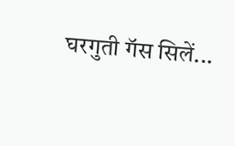घरगुती गॅस सिलें...